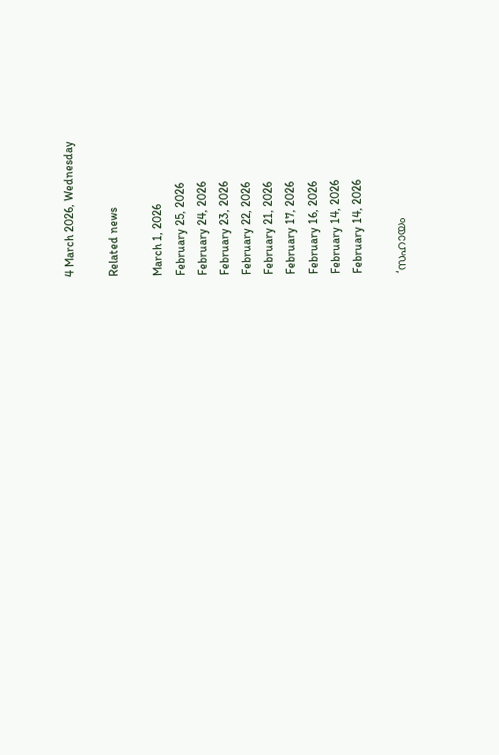4 March 2026, Wednesday

Related news

March 1, 2026
February 25, 2026
February 24, 2026
February 23, 2026
February 22, 2026
February 21, 2026
February 17, 2026
February 16, 2026
February 14, 2026
February 14, 2026

‘സഹായം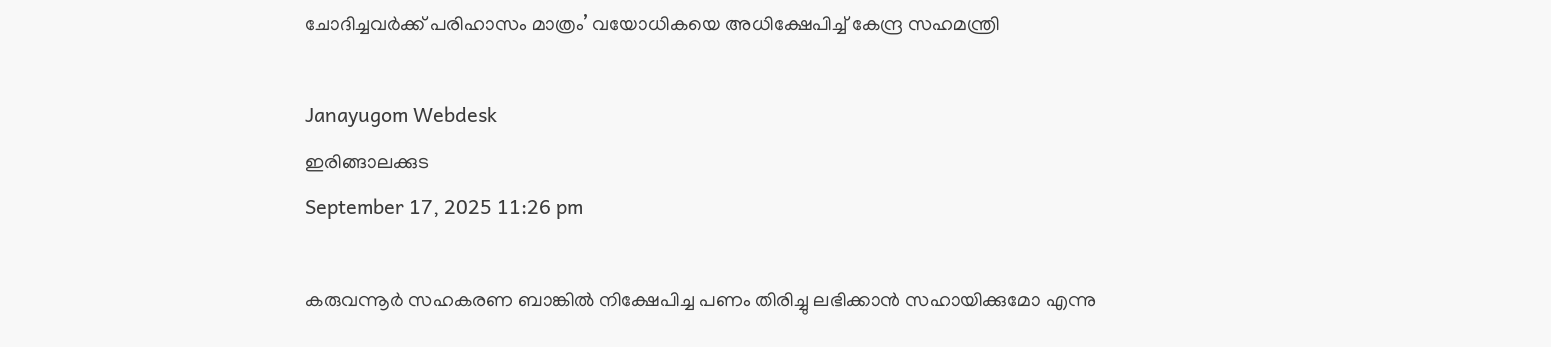ചോദിച്ചവർക്ക് പരിഹാസം മാത്രം’ വയോധികയെ അധിക്ഷേപിച്ച് കേന്ദ്ര സഹമന്ത്രി

Janayugom Webdesk
ഇരിങ്ങാലക്കുട
September 17, 2025 11:26 pm

കരുവന്നൂർ സഹകരണ ബാങ്കിൽ നിക്ഷേപിച്ച പണം തിരിച്ചു ലഭിക്കാന്‍ സഹായിക്കുമോ എന്നു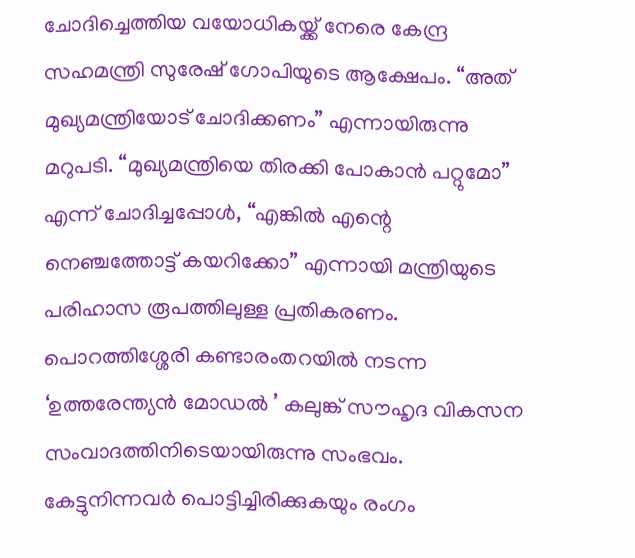ചോദിച്ചെത്തിയ വയോധികയ്ക്ക് നേരെ കേന്ദ്ര സഹമന്ത്രി സുരേഷ് ഗോപിയുടെ ആക്ഷേപം. “അത് മുഖ്യമന്ത്രിയോട് ചോദിക്കണം” എന്നായിരുന്നു മറുപടി. “മുഖ്യമന്ത്രിയെ തിരക്കി പോകാൻ പറ്റുമോ” എന്ന് ചോദിച്ചപ്പോൾ, “എങ്കിൽ എന്റെ നെഞ്ചത്തോട്ട് കയറിക്കോ” എന്നായി മന്ത്രിയുടെ പരിഹാസ രൂപത്തിലുള്ള പ്രതികരണം. പൊറത്തിശ്ശേരി കണ്ടാരംതറയിൽ നടന്ന ‘ഉത്തരേന്ത്യന്‍ മോഡല്‍ ’ കലുങ്ക് സൗഹൃദ വികസന സംവാദത്തിനിടെയായിരുന്നു സംഭവം. കേട്ടുനിന്നവര്‍ പൊട്ടിച്ചിരിക്കുകയും രംഗം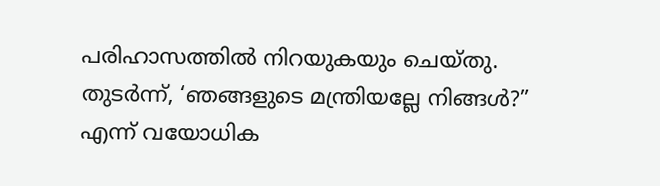പരിഹാസത്തിൽ നിറയുകയും ചെയ്തു. തുടർന്ന്, ‘ഞങ്ങളുടെ മന്ത്രിയല്ലേ നിങ്ങൾ?” എന്ന് വയോധിക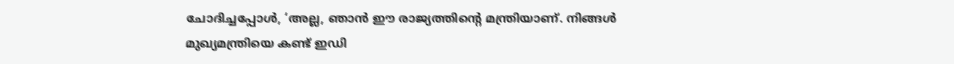ചോദിച്ചപ്പോൾ, ‘അല്ല, ഞാൻ ഈ രാജ്യത്തിന്റെ മന്ത്രിയാണ്. നിങ്ങൾ മുഖ്യമന്ത്രിയെ കണ്ട് ഇഡി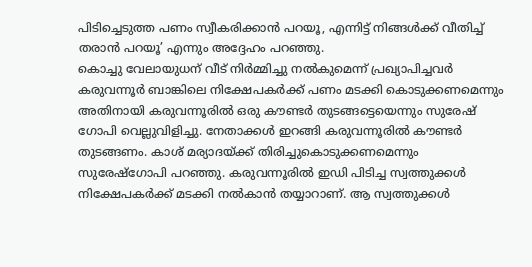പിടിച്ചെടുത്ത പണം സ്വീകരിക്കാൻ പറയൂ, എന്നിട്ട് നിങ്ങൾക്ക് വീതിച്ച് തരാൻ പറയൂ’ എന്നും അദ്ദേഹം പറഞ്ഞു.
കൊച്ചു വേലായുധന് വീട് നിര്‍മ്മിച്ചു നൽകുമെന്ന് പ്രഖ്യാപിച്ചവര്‍ കരുവന്നൂര്‍ ബാങ്കിലെ നിക്ഷേപകര്‍ക്ക് പണം മടക്കി കൊടുക്കണമെന്നും അതിനായി കരുവന്നൂരിൽ ഒരു കൗണ്ടര്‍ തുടങ്ങട്ടെയെന്നും സുരേഷ്‍ ഗോപി വെല്ലുവിളിച്ചു. നേതാക്കള്‍ ഇറങ്ങി കരുവന്നൂരിൽ കൗണ്ടര്‍ തുടങ്ങണം. കാശ് മര്യാദയ്ക്ക് തിരിച്ചുകൊടുക്കണമെന്നും സുരേഷ്‍ഗോപി പറഞ്ഞു. കരുവന്നൂരിൽ ഇഡി പിടിച്ച സ്വത്തുക്കൾ നിക്ഷേപകർക്ക് മടക്കി നൽകാൻ തയ്യാറാണ്. ആ സ്വത്തുക്കൾ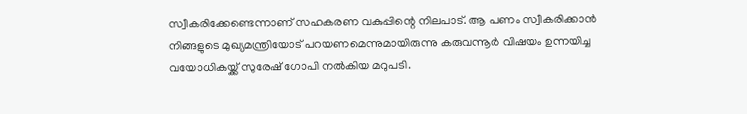സ്വീകരിക്കേണ്ടെന്നാണ് സഹകരണ വകുപ്പിന്റെ നിലപാട്. ആ പണം സ്വീകരിക്കാൻ നിങ്ങളുടെ മുഖ്യമന്ത്രിയോട് പറയണമെന്നുമായിരുന്നു കരുവന്നൂര്‍ വിഷയം ഉന്നയിച്ച വയോധികയ്ക്ക് സുരേഷ് ഗോപി നൽകിയ മറുപടി.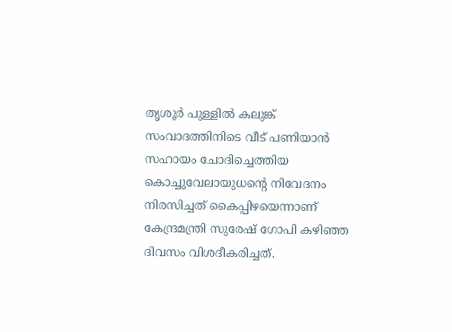തൃശൂർ പുള്ളില്‍ കലുങ്ക് സംവാദത്തിനിടെ വീട് പണിയാൻ സഹായം ചോദിച്ചെത്തിയ കൊച്ചുവേലായുധന്റെ നിവേദനം നിരസിച്ചത് കൈപ്പിഴയെന്നാണ് കേന്ദ്രമന്ത്രി സുരേഷ് ഗോപി കഴിഞ്ഞ ദിവസം വിശദീകരിച്ചത്.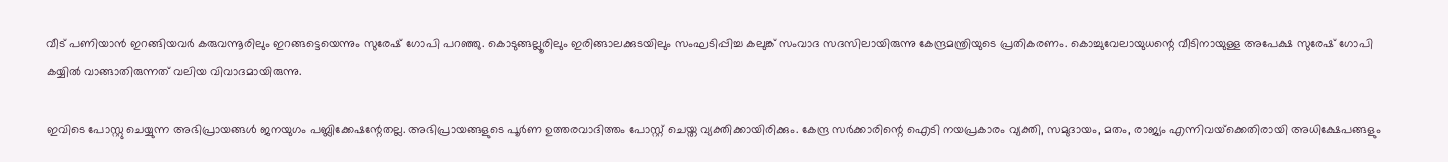വീട് പണിയാൻ ഇറങ്ങിയവർ കരുവന്നൂരിലും ഇറങ്ങട്ടെയെന്നും സുരേഷ് ഗോപി പറഞ്ഞു. കൊടുങ്ങല്ലൂരിലും ഇരിങ്ങാലക്കുടയിലും സംഘടിപ്പിച്ച കലുങ്ക് സംവാദ സദസിലായിരുന്നു കേന്ദ്രമന്ത്രിയുടെ പ്രതികരണം. കൊച്ചുവേലായുധന്റെ വീടിനായുള്ള അപേക്ഷ സുരേഷ് ഗോപി കയ്യിൽ വാങ്ങാതിരുന്നത് വലിയ വിവാദമായിരുന്നു.

ഇവിടെ പോസ്റ്റു ചെയ്യുന്ന അഭിപ്രായങ്ങള്‍ ജനയുഗം പബ്ലിക്കേഷന്റേതല്ല. അഭിപ്രായങ്ങളുടെ പൂര്‍ണ ഉത്തരവാദിത്തം പോസ്റ്റ് ചെയ്ത വ്യക്തിക്കായിരിക്കും. കേന്ദ്ര സര്‍ക്കാരിന്റെ ഐടി നയപ്രകാരം വ്യക്തി, സമുദായം, മതം, രാജ്യം എന്നിവയ്‌ക്കെതിരായി അധിക്ഷേപങ്ങളും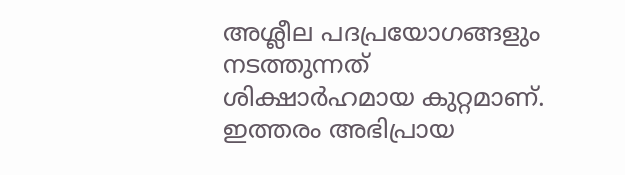അശ്ലീല പദപ്രയോഗങ്ങളും നടത്തുന്നത് ശിക്ഷാര്‍ഹമായ കുറ്റമാണ്. ഇത്തരം അഭിപ്രായ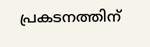പ്രകടനത്തിന്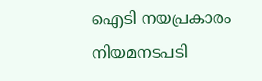ഐടി നയപ്രകാരം നിയമനടപടി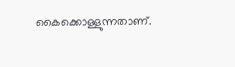കൈക്കൊള്ളുന്നതാണ്.